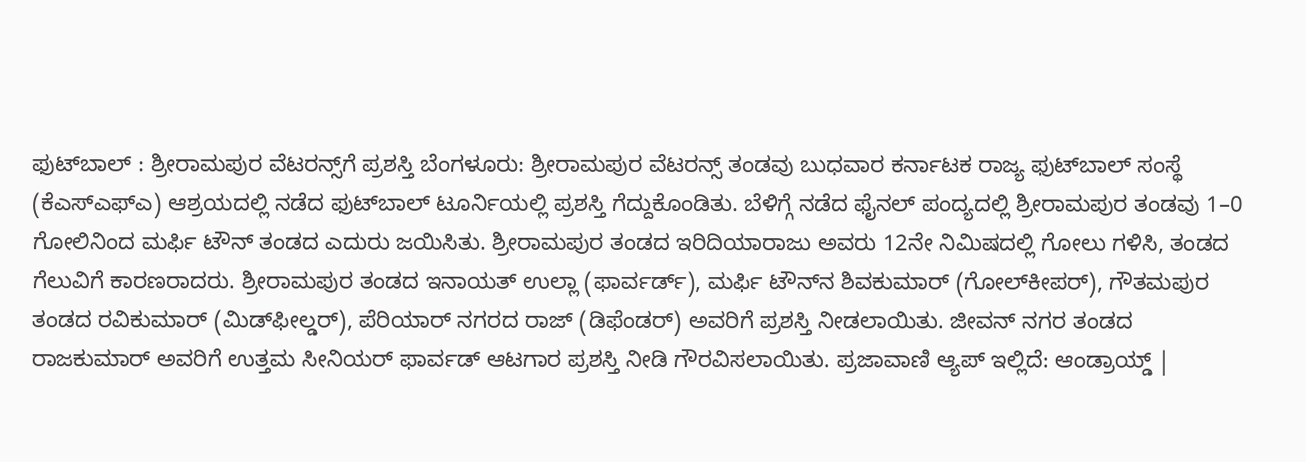ಫುಟ್‌ಬಾಲ್‌ : ಶ್ರೀರಾಮಪುರ ವೆಟರನ್ಸ್‌ಗೆ ಪ್ರಶಸ್ತಿ ಬೆಂಗಳೂರು: ಶ್ರೀರಾಮಪುರ ವೆಟರನ್ಸ್‌ ತಂಡವು ಬುಧವಾರ ಕರ್ನಾಟಕ ರಾಜ್ಯ ಫುಟ್‌ಬಾಲ್ ಸಂಸ್ಥೆ (ಕೆಎಸ್‌ಎಫ್‌ಎ) ಆಶ್ರಯದಲ್ಲಿ ನಡೆದ ಫುಟ್‌ಬಾಲ್ ಟೂರ್ನಿಯಲ್ಲಿ ಪ್ರಶಸ್ತಿ ಗೆದ್ದುಕೊಂಡಿತು. ಬೆಳಿಗ್ಗೆ ನಡೆದ ಫೈನಲ್‌ ಪಂದ್ಯದಲ್ಲಿ ಶ್ರೀರಾಮಪುರ ತಂಡವು 1–0 ಗೋಲಿನಿಂದ ಮರ್ಫಿ ಟೌನ್‌ ತಂಡದ ಎದುರು ಜಯಿಸಿತು. ಶ್ರೀರಾಮಪುರ ತಂಡದ ಇರಿದಿಯಾರಾಜು ಅವರು 12ನೇ ನಿಮಿಷದಲ್ಲಿ ಗೋಲು ಗಳಿಸಿ, ತಂಡದ ಗೆಲುವಿಗೆ ಕಾರಣರಾದರು. ಶ್ರೀರಾಮಪುರ ತಂಡದ ಇನಾಯತ್ ಉಲ್ಲಾ (ಫಾರ್ವರ್ಡ್), ಮರ್ಫಿ ಟೌನ್‌ನ ಶಿವಕುಮಾರ್ (ಗೋಲ್‌ಕೀಪರ್), ಗೌತಮಪುರ ತಂಡದ ರವಿಕುಮಾರ್ (ಮಿಡ್‌ಫೀಲ್ಡರ್), ಪೆರಿಯಾರ್ ನಗರದ ರಾಜ್ (ಡಿಫೆಂಡರ್) ಅವರಿಗೆ ಪ್ರಶಸ್ತಿ ನೀಡಲಾಯಿತು. ಜೀವನ್‌ ನಗರ ತಂಡದ ರಾಜಕುಮಾರ್ ಅವರಿಗೆ ಉತ್ತಮ ಸೀನಿಯರ್ ಫಾರ್ವಡ್‌ ಆಟಗಾರ ಪ್ರಶಸ್ತಿ ನೀಡಿ ಗೌರವಿಸಲಾಯಿತು. ಪ್ರಜಾವಾಣಿ ಆ್ಯಪ್ ಇಲ್ಲಿದೆ: ಆಂಡ್ರಾಯ್ಡ್ |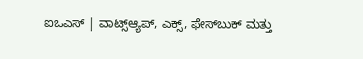ಐಒಎಸ್ | ವಾಟ್ಸ್ಆ್ಯಪ್, ಎಕ್ಸ್, ಫೇಸ್‌ಬುಕ್ ಮತ್ತು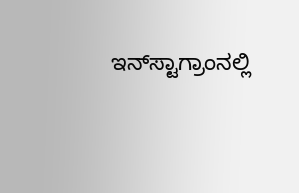ಇನ್‌ಸ್ಟಾಗ್ರಾಂನಲ್ಲಿ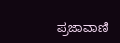ಪ್ರಜಾವಾಣಿ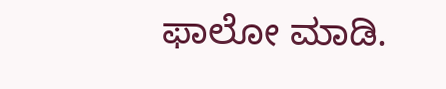ಫಾಲೋ ಮಾಡಿ.